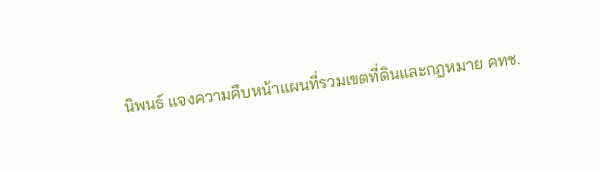นิพนธ์ แจงความคืบหน้าแผนที่รวมเขตที่ดินและกฎหมาย คทช.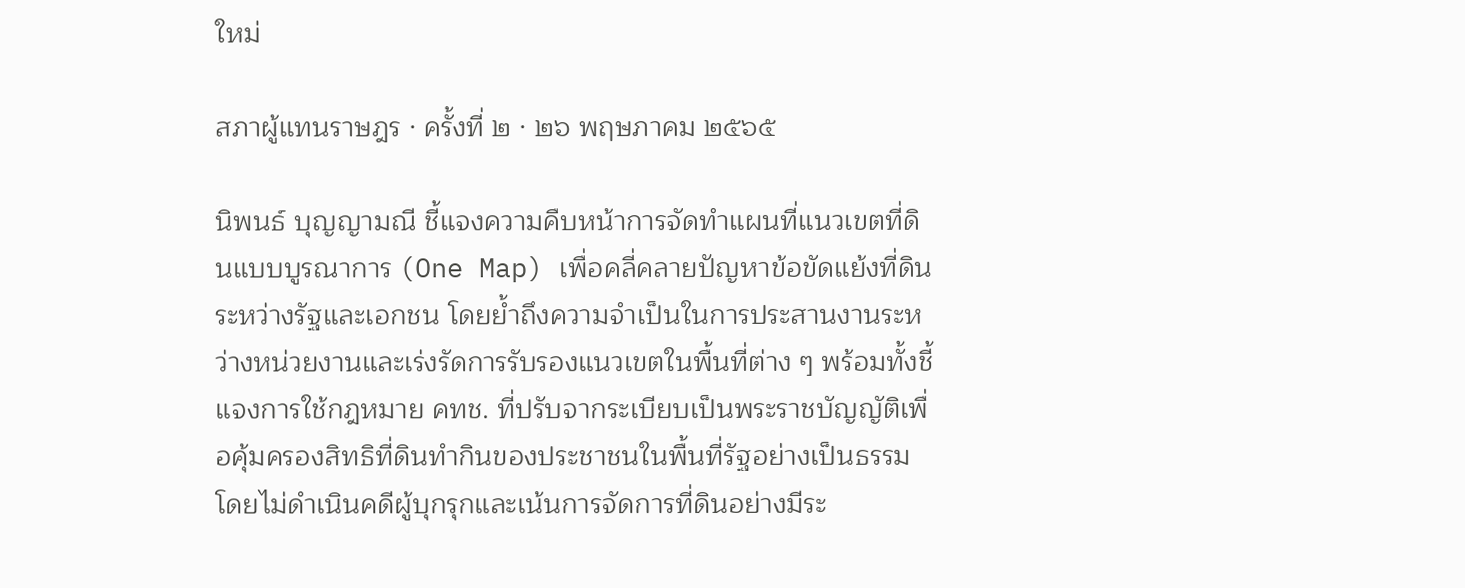ใหม่

สภาผู้แทนราษฎร · ครั้งที่ ๒ · ๒๖ พฤษภาคม ๒๕๖๕

นิพนธ์ บุญญามณี ชี้แจงความคืบหน้าการจัดทำแผนที่แนวเขตที่ดินแบบบูรณาการ (One Map) เพื่อคลี่คลายปัญหาข้อขัดแย้งที่ดินระหว่างรัฐและเอกชน โดยย้ำถึงความจำเป็นในการประสานงานระหว่างหน่วยงานและเร่งรัดการรับรองแนวเขตในพื้นที่ต่าง ๆ พร้อมทั้งชี้แจงการใช้กฎหมาย คทช. ที่ปรับจากระเบียบเป็นพระราชบัญญัติเพื่อคุ้มครองสิทธิที่ดินทำกินของประชาชนในพื้นที่รัฐอย่างเป็นธรรม โดยไม่ดำเนินคดีผู้บุกรุกและเน้นการจัดการที่ดินอย่างมีระ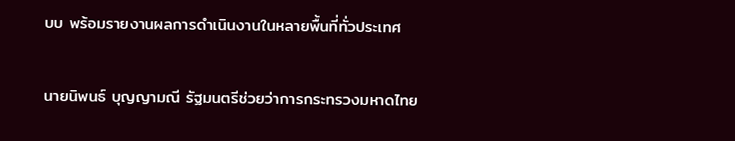บบ พร้อมรายงานผลการดำเนินงานในหลายพื้นที่ทั่วประเทศ

นายนิพนธ์ บุญญามณี รัฐมนตรีช่วยว่าการกระทรวงมหาดไทย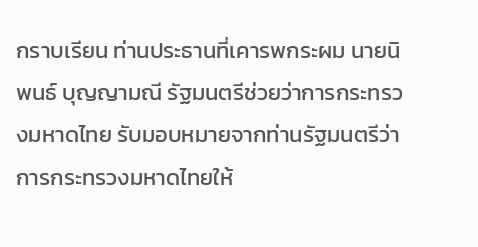กราบเรียน ท่านประธานที่เคารพกระผม นายนิพนธ์ บุญญามณี รัฐมนตรีช่วยว่าการกระทรวงมหาดไทย รับมอบหมายจากท่านรัฐมนตรีว่าการกระทรวงมหาดไทยให้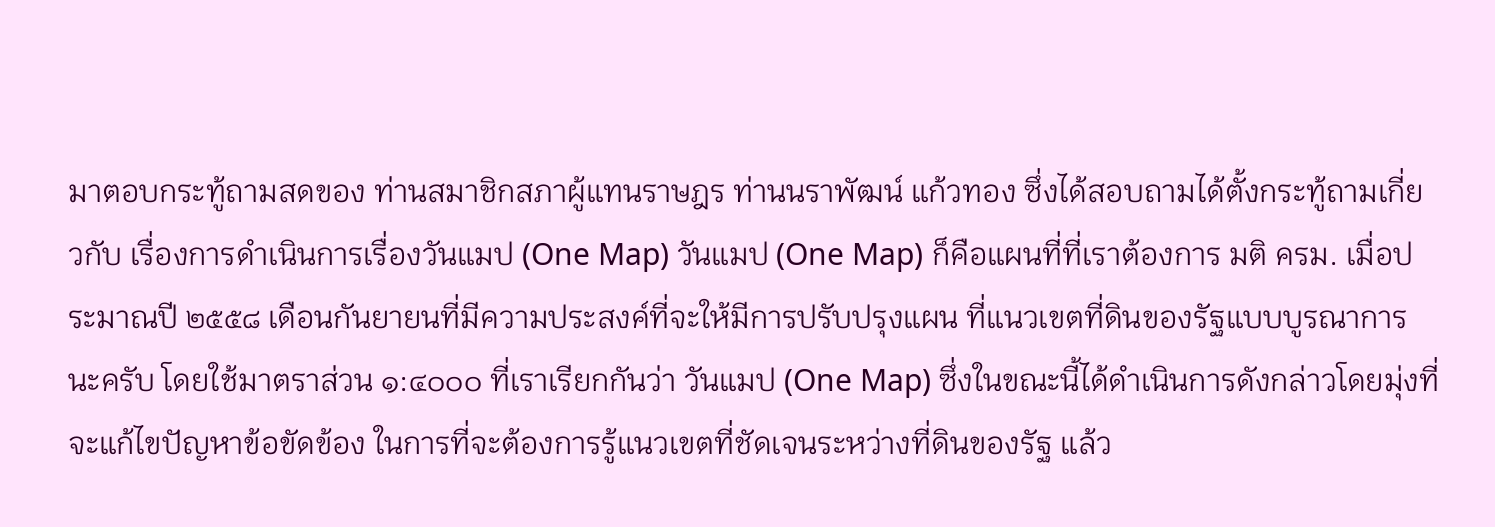มาตอบกระทู้ถามสดของ ท่านสมาชิกสภาผู้แทนราษฎร ท่านนราพัฒน์ แก้วทอง ซึ่งได้สอบถามได้ตั้งกระทู้ถามเกี่ยวกับ เรื่องการดำเนินการเรื่องวันแมป (One Map) วันแมป (One Map) ก็คือแผนที่ที่เราต้องการ มติ ครม. เมื่อประมาณปี ๒๕๕๘ เดือนกันยายนที่มีความประสงค์ที่จะให้มีการปรับปรุงแผน ที่แนวเขตที่ดินของรัฐแบบบูรณาการนะครับ โดยใช้มาตราส่วน ๑:๔๐๐๐ ที่เราเรียกกันว่า วันแมป (One Map) ซึ่งในขณะนี้ได้ดำเนินการดังกล่าวโดยมุ่งที่จะแก้ไขปัญหาข้อขัดข้อง ในการที่จะต้องการรู้แนวเขตที่ชัดเจนระหว่างที่ดินของรัฐ แล้ว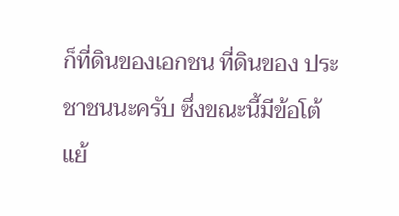ก็ที่ดินของเอกชน ที่ดินของ ประชาชนนะครับ ซึ่งขณะนี้มีข้อโต้แย้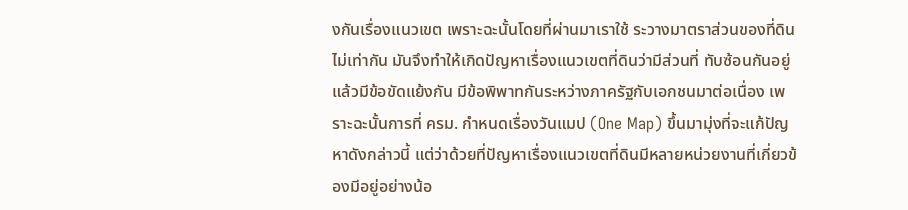งกันเรื่องแนวเขต เพราะฉะนั้นโดยที่ผ่านมาเราใช้ ระวางมาตราส่วนของที่ดินไม่เท่ากัน มันจึงทำให้เกิดปัญหาเรื่องแนวเขตที่ดินว่ามีส่วนที่ ทับซ้อนกันอยู่แล้วมีข้อขัดแย้งกัน มีข้อพิพาทกันระหว่างภาครัฐกับเอกชนมาต่อเนื่อง เพราะฉะนั้นการที่ ครม. กำหนดเรื่องวันแมป (One Map) ขึ้นมามุ่งที่จะแก้ปัญหาดังกล่าวนี้ แต่ว่าด้วยที่ปัญหาเรื่องแนวเขตที่ดินมีหลายหน่วยงานที่เกี่ยวข้องมีอยู่อย่างน้อ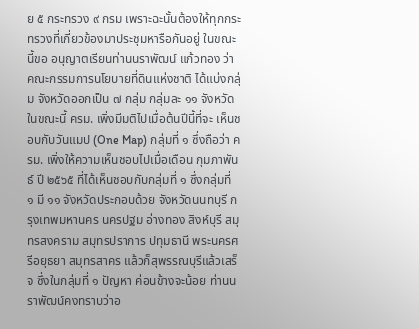ย ๕ กระทรวง ๙ กรม เพราะฉะนั้นต้องให้ทุกกระทรวงที่เกี่ยวข้องมาประชุมหารือกันอยู่ ในขณะนี้ขอ อนุญาตเรียนท่านนราพัฒน์ แก้วทอง ว่าคณะกรรมการนโยบายที่ดินแห่งชาติ ได้แบ่งกลุ่ม จังหวัดออกเป็น ๗ กลุ่ม กลุ่มละ ๑๑ จังหวัด ในขณะนี้ ครม. เพิ่งมีมติไปเมื่อต้นปีนี้ที่จะ เห็นชอบกับวันแมป (One Map) กลุ่มที่ ๑ ซึ่งถือว่า ครม. เพิ่งให้ความเห็นชอบไปเมื่อเดือน กุมภาพันธ์ ปี ๒๕๖๕ ที่ได้เห็นชอบกับกลุ่มที่ ๑ ซึ่งกลุ่มที่ ๑ มี ๑๑ จังหวัดประกอบด้วย จังหวัดนนทบุรี กรุงเทพมหานคร นครปฐม อ่างทอง สิงห์บุรี สมุทรสงคราม สมุทรปราการ ปทุมธานี พระนครศรีอยุธยา สมุทรสาคร แล้วก็สุพรรณบุรีแล้วเสร็จ ซึ่งในกลุ่มที่ ๑ ปัญหา ค่อนข้างจะน้อย ท่านนราพัฒน์คงทราบว่าอ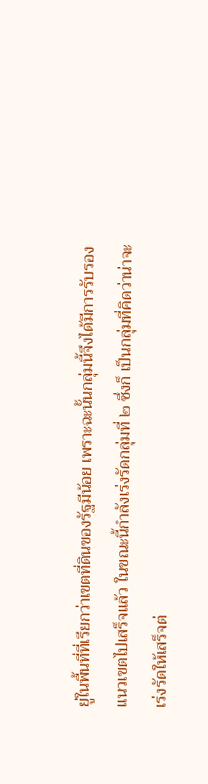ยู่ในพื้นที่ที่เรียกว่าเขตที่ดินของรัฐมีน้อย เพราะฉะนั้นกลุ่มนี้จึงได้มีการรับรองแนวเขตไปเสร็จแล้ว ในขณะนี้กำลังเร่งรัดกลุ่มที่ ๒ ซึ่งก็ เป็นกลุ่มที่คิดว่าน่าจะเร่งรัดให้เสร็จต่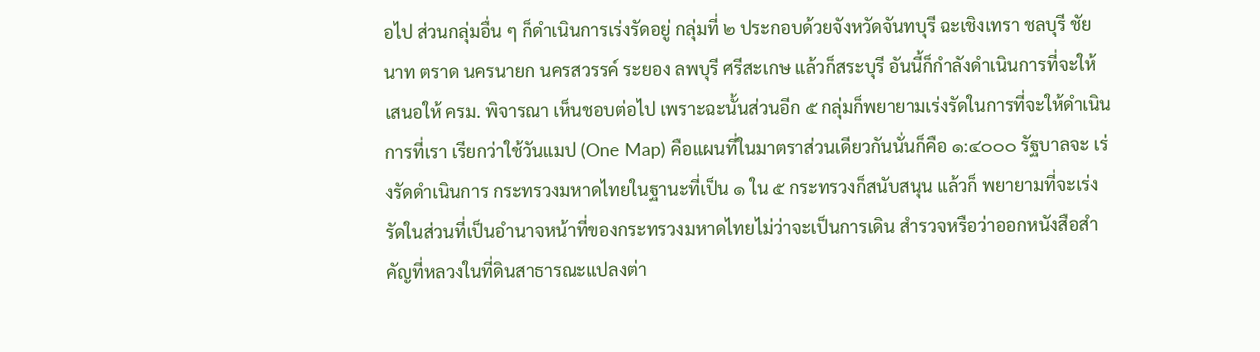อไป ส่วนกลุ่มอื่น ๆ ก็ดำเนินการเร่งรัดอยู่ กลุ่มที่ ๒ ประกอบด้วยจังหวัดจันทบุรี ฉะเชิงเทรา ชลบุรี ชัยนาท ตราด นครนายก นครสวรรค์ ระยอง ลพบุรี ศรีสะเกษ แล้วก็สระบุรี อันนี้ก็กำลังดำเนินการที่จะให้เสนอให้ ครม. พิจารณา เห็นชอบต่อไป เพราะฉะนั้นส่วนอีก ๕ กลุ่มก็พยายามเร่งรัดในการที่จะให้ดำเนินการที่เรา เรียกว่าใช้วันแมป (One Map) คือแผนที่ในมาตราส่วนเดียวกันนั่นก็คือ ๑:๔๐๐๐ รัฐบาลจะ เร่งรัดดำเนินการ กระทรวงมหาดไทยในฐานะที่เป็น ๑ ใน ๕ กระทรวงก็สนับสนุน แล้วก็ พยายามที่จะเร่งรัดในส่วนที่เป็นอำนาจหน้าที่ของกระทรวงมหาดไทยไม่ว่าจะเป็นการเดิน สำรวจหรือว่าออกหนังสือสำคัญที่หลวงในที่ดินสาธารณะแปลงต่า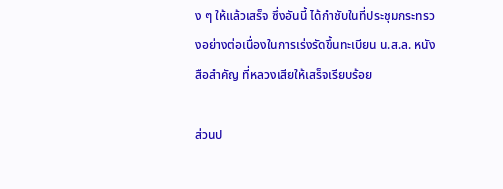ง ๆ ให้แล้วเสร็จ ซึ่งอันนี้ ได้กำชับในที่ประชุมกระทรวงอย่างต่อเนื่องในการเร่งรัดขึ้นทะเบียน น.ส.ล. หนังสือสำคัญ ที่หลวงเสียให้เสร็จเรียบร้อย

ส่วนป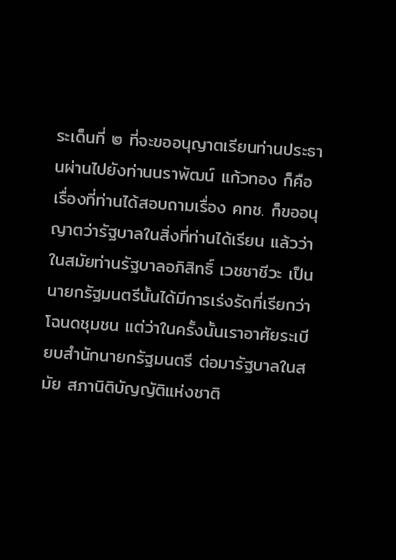ระเด็นที่ ๒ ที่จะขออนุญาตเรียนท่านประธานผ่านไปยังท่านนราพัฒน์ แก้วทอง ก็คือเรื่องที่ท่านได้สอบถามเรื่อง คทช. ก็ขออนุญาตว่ารัฐบาลในสิ่งที่ท่านได้เรียน แล้วว่าในสมัยท่านรัฐบาลอภิสิทธิ์ เวชชาชีวะ เป็นนายกรัฐมนตรีนั้นได้มีการเร่งรัดที่เรียกว่า โฉนดชุมชน แต่ว่าในครั้งนั้นเราอาศัยระเบียบสำนักนายกรัฐมนตรี ต่อมารัฐบาลในสมัย สภานิติบัญญัติแห่งชาติ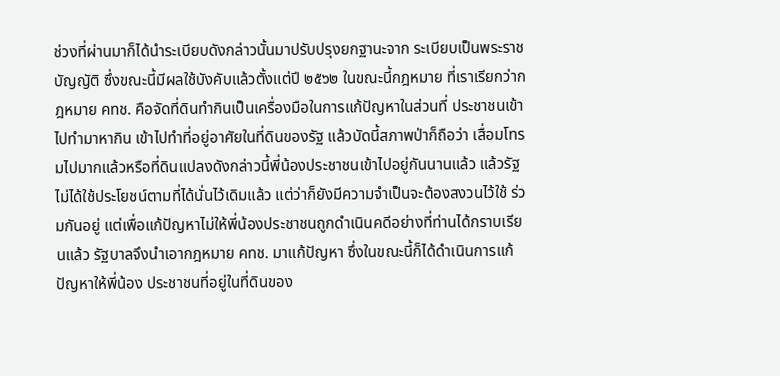ช่วงที่ผ่านมาก็ได้นำระเบียบดังกล่าวนั้นมาปรับปรุงยกฐานะจาก ระเบียบเป็นพระราชบัญญัติ ซึ่งขณะนี้มีผลใช้บังคับแล้วตั้งแต่ปี ๒๕๖๒ ในขณะนี้กฎหมาย ที่เราเรียกว่ากฎหมาย คทช. คือจัดที่ดินทำกินเป็นเครื่องมือในการแก้ปัญหาในส่วนที่ ประชาชนเข้าไปทำมาหากิน เข้าไปทำที่อยู่อาศัยในที่ดินของรัฐ แล้วบัดนี้สภาพป่าก็ถือว่า เสื่อมโทรมไปมากแล้วหรือที่ดินแปลงดังกล่าวนี้พี่น้องประชาชนเข้าไปอยู่กันนานแล้ว แล้วรัฐไม่ได้ใช้ประโยชน์ตามที่ได้นั่นไว้เดิมแล้ว แต่ว่าก็ยังมีความจำเป็นจะต้องสงวนไว้ใช้ ร่วมกันอยู่ แต่เพื่อแก้ปัญหาไม่ให้พี่น้องประชาชนถูกดำเนินคดีอย่างที่ท่านได้กราบเรียนแล้ว รัฐบาลจึงนำเอากฎหมาย คทช. มาแก้ปัญหา ซึ่งในขณะนี้ก็ได้ดำเนินการแก้ปัญหาให้พี่น้อง ประชาชนที่อยู่ในที่ดินของ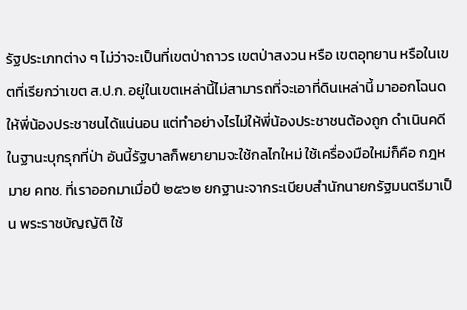รัฐประเภทต่าง ๆ ไม่ว่าจะเป็นที่เขตป่าถาวร เขตป่าสงวน หรือ เขตอุทยาน หรือในเขตที่เรียกว่าเขต ส.ป.ก. อยู่ในเขตเหล่านี้ไม่สามารถที่จะเอาที่ดินเหล่านี้ มาออกโฉนดให้พี่น้องประชาชนได้แน่นอน แต่ทำอย่างไรไม่ให้พี่น้องประชาชนต้องถูก ดำเนินคดีในฐานะบุกรุกที่ป่า อันนี้รัฐบาลก็พยายามจะใช้กลไกใหม่ ใช้เครื่องมือใหม่ก็คือ กฎหมาย คทช. ที่เราออกมาเมื่อปี ๒๕๖๒ ยกฐานะจากระเบียบสำนักนายกรัฐมนตรีมาเป็น พระราชบัญญัติ ใช้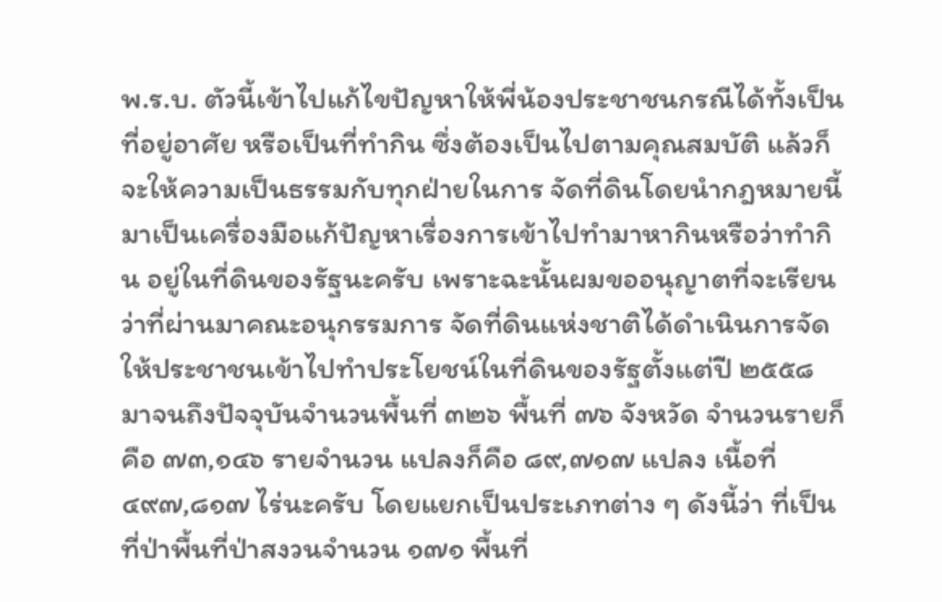พ.ร.บ. ตัวนี้เข้าไปแก้ไขปัญหาให้พี่น้องประชาชนกรณีได้ทั้งเป็นที่อยู่อาศัย หรือเป็นที่ทำกิน ซึ่งต้องเป็นไปตามคุณสมบัติ แล้วก็จะให้ความเป็นธรรมกับทุกฝ่ายในการ จัดที่ดินโดยนำกฎหมายนี้มาเป็นเครื่องมือแก้ปัญหาเรื่องการเข้าไปทำมาหากินหรือว่าทำกิน อยู่ในที่ดินของรัฐนะครับ เพราะฉะนั้นผมขออนุญาตที่จะเรียนว่าที่ผ่านมาคณะอนุกรรมการ จัดที่ดินแห่งชาติได้ดำเนินการจัดให้ประชาชนเข้าไปทำประโยชน์ในที่ดินของรัฐตั้งแต่ปี ๒๕๕๘ มาจนถึงปัจจุบันจำนวนพื้นที่ ๓๒๖ พื้นที่ ๗๖ จังหวัด จำนวนรายก็คือ ๗๓,๑๔๖ รายจำนวน แปลงก็คือ ๘๙,๗๑๗ แปลง เนื้อที่ ๔๙๗,๘๑๗ ไร่นะครับ โดยแยกเป็นประเภทต่าง ๆ ดังนี้ว่า ที่เป็นที่ป่าพื้นที่ป่าสงวนจำนวน ๑๗๑ พื้นที่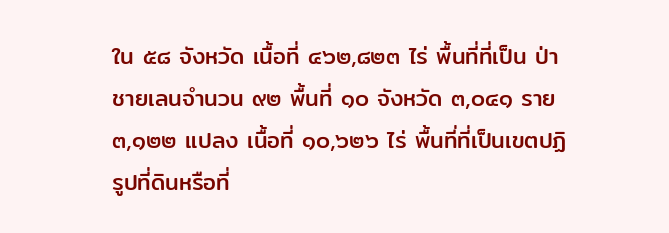ใน ๕๘ จังหวัด เนื้อที่ ๔๖๒,๘๒๓ ไร่ พื้นที่ที่เป็น ป่าชายเลนจำนวน ๙๒ พื้นที่ ๑๐ จังหวัด ๓,๐๔๑ ราย ๓,๑๒๒ แปลง เนื้อที่ ๑๐,๖๒๖ ไร่ พื้นที่ที่เป็นเขตปฏิรูปที่ดินหรือที่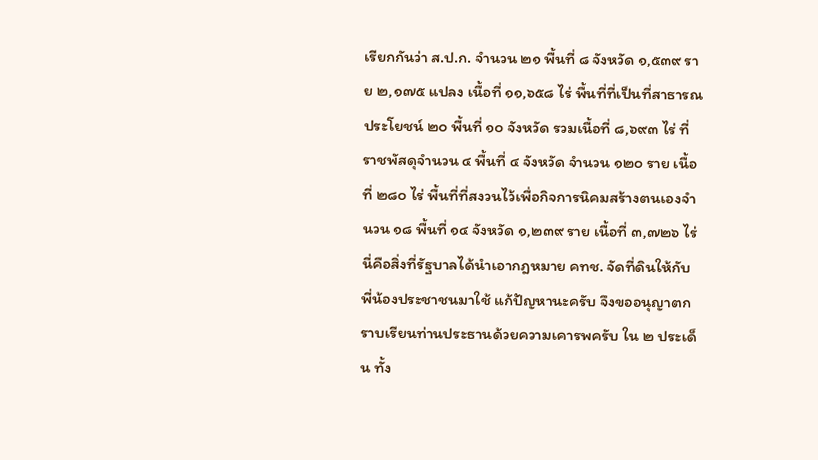เรียกกันว่า ส.ป.ก. จำนวน ๒๑ พื้นที่ ๘ จังหวัด ๑,๕๓๙ ราย ๒,๑๗๕ แปลง เนื้อที่ ๑๑,๖๕๘ ไร่ พื้นที่ที่เป็นที่สาธารณประโยชน์ ๒๐ พื้นที่ ๑๐ จังหวัด รวมเนื้อที่ ๘,๖๙๓ ไร่ ที่ราชพัสดุจำนวน ๔ พื้นที่ ๔ จังหวัด จำนวน ๑๒๐ ราย เนื้อที่ ๒๘๐ ไร่ พื้นที่ที่สงวนไว้เพื่อกิจการนิคมสร้างตนเองจำนวน ๑๘ พื้นที่ ๑๔ จังหวัด ๑,๒๓๙ ราย เนื้อที่ ๓,๗๒๖ ไร่ นี่คือสิ่งที่รัฐบาลได้นำเอากฎหมาย คทช. จัดที่ดินให้กับพี่น้องประชาชนมาใช้ แก้ปัญหานะครับ จึงขออนุญาตกราบเรียนท่านประธานด้วยความเคารพครับ ใน ๒ ประเด็น ทั้ง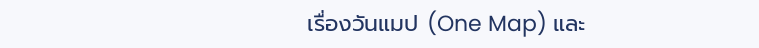เรื่องวันแมป (One Map) และ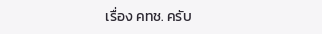เรื่อง คทช. ครับ